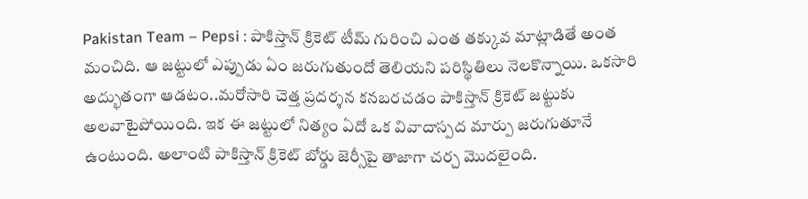Pakistan Team – Pepsi : పాకిస్తాన్ క్రికెట్ టీమ్ గురించి ఎంత తక్కువ మాట్లాడితే అంత మంచిది. ఆ జట్టులో ఎప్పుడు ఏం జరుగుతుందో తెలియని పరిస్థితిలు నెలకొన్నాయి. ఒకసారి అద్భుతంగా ఆడటం..మరోసారి చెత్త ప్రదర్శన కనబరచడం పాకిస్తాన్ క్రికెట్ జట్టుకు అలవాటైపోయింది. ఇక ఈ జట్టులో నిత్యం ఏదో ఒక వివాదాస్పద మార్పు జరుగుతూనే ఉంటుంది. అలాంటి పాకిస్తాన్ క్రికెట్ బోర్డు జెర్సీపై తాజాగా చర్చ మొదలైంది.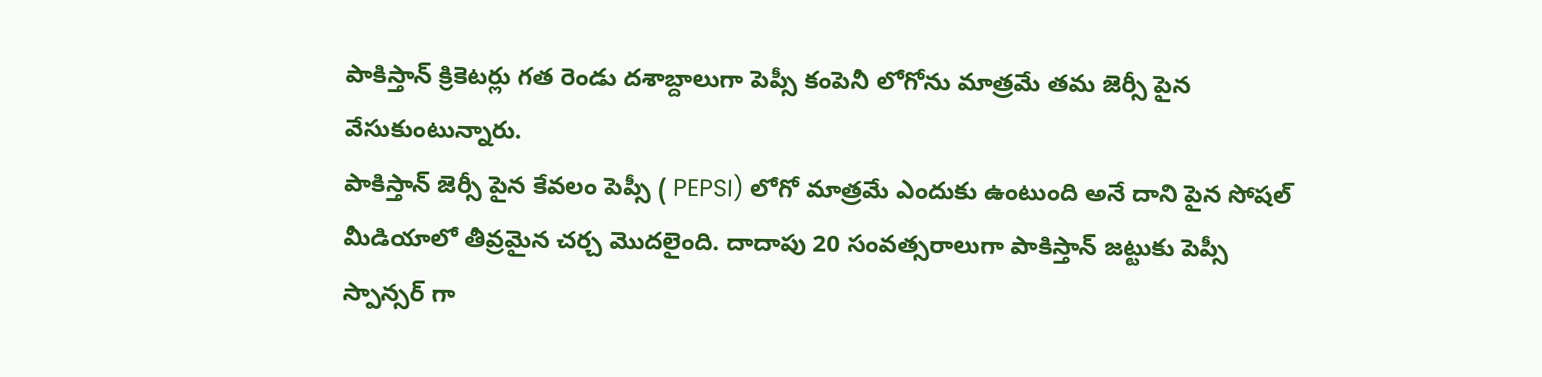పాకిస్తాన్ క్రికెటర్లు గత రెండు దశాబ్దాలుగా పెప్సీ కంపెనీ లోగోను మాత్రమే తమ జెర్సీ పైన వేసుకుంటున్నారు.
పాకిస్తాన్ జెర్సీ పైన కేవలం పెప్సీ ( PEPSI) లోగో మాత్రమే ఎందుకు ఉంటుంది అనే దాని పైన సోషల్ మీడియాలో తీవ్రమైన చర్చ మొదలైంది. దాదాపు 20 సంవత్సరాలుగా పాకిస్తాన్ జట్టుకు పెప్సీ స్పాన్సర్ గా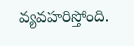వ్యవహరిస్తోంది.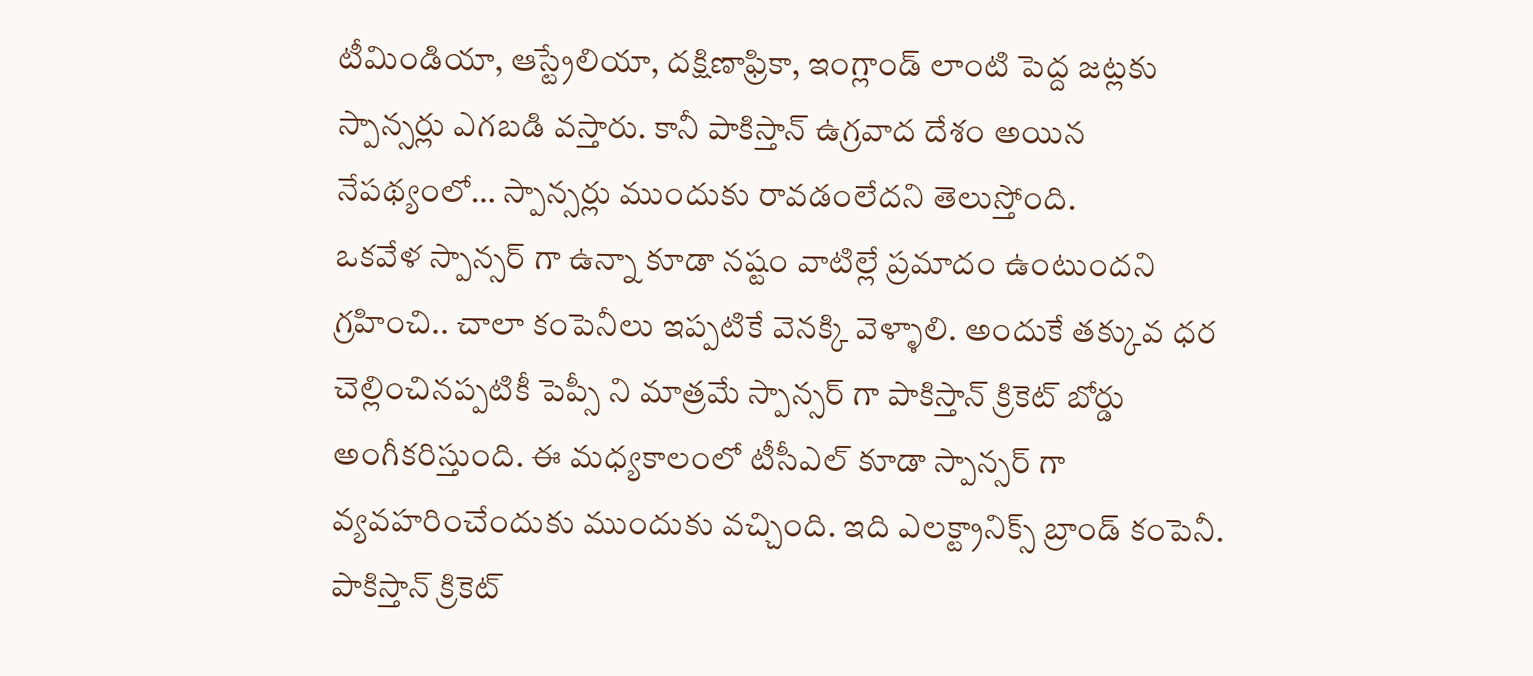టీమిండియా, ఆస్ట్రేలియా, దక్షిణాఫ్రికా, ఇంగ్లాండ్ లాంటి పెద్ద జట్లకు స్పాన్సర్లు ఎగబడి వస్తారు. కానీ పాకిస్తాన్ ఉగ్రవాద దేశం అయిన నేపథ్యంలో… స్పాన్సర్లు ముందుకు రావడంలేదని తెలుస్తోంది.
ఒకవేళ స్పాన్సర్ గా ఉన్నా కూడా నష్టం వాటిల్లే ప్రమాదం ఉంటుందని గ్రహించి.. చాలా కంపెనీలు ఇప్పటికే వెనక్కి వెళ్ళాలి. అందుకే తక్కువ ధర చెల్లించినప్పటికీ పెప్సీ ని మాత్రమే స్పాన్సర్ గా పాకిస్తాన్ క్రికెట్ బోర్డు అంగీకరిస్తుంది. ఈ మధ్యకాలంలో టీసీఎల్ కూడా స్పాన్సర్ గా వ్యవహరించేందుకు ముందుకు వచ్చింది. ఇది ఎలక్ట్రానిక్స్ బ్రాండ్ కంపెనీ.
పాకిస్తాన్ క్రికెట్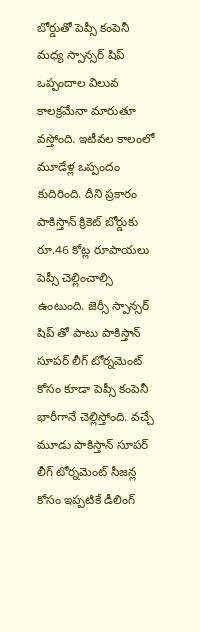బోర్డుతో పెప్సీ కంపెనీ మధ్య స్పాన్సర్ షిప్ ఒప్పందాల విలువ కాలక్రమేనా మారుతూ వస్తోంది. ఇటీవల కాలంలో మూడేళ్ల ఒప్పందం కుదిరింది. దీని ప్రకారం పాకిస్తాన్ క్రికెట్ బోర్డుకు రూ.46 కోట్ల రూపాయలు పెప్సీ చెల్లించాల్సి ఉంటుంది. జెర్సీ స్పాన్సర్ షిప్ తో పాటు పాకిస్తాన్ సూపర్ లీగ్ టోర్నమెంట్ కోసం కూడా పెప్సీ కంపెనీ భారీగానే చెల్లిస్తోంది. వచ్చే మూడు పాకిస్తాన్ సూపర్ లీగ్ టోర్నమెంట్ సీజన్ల కోసం ఇప్పటికే డీలింగ్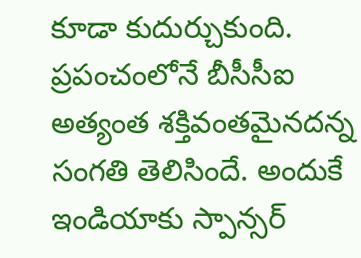కూడా కుదుర్చుకుంది.
ప్రపంచంలోనే బీసీసీఐ అత్యంత శక్తివంతమైనదన్న సంగతి తెలిసిందే. అందుకే ఇండియాకు స్పాన్సర్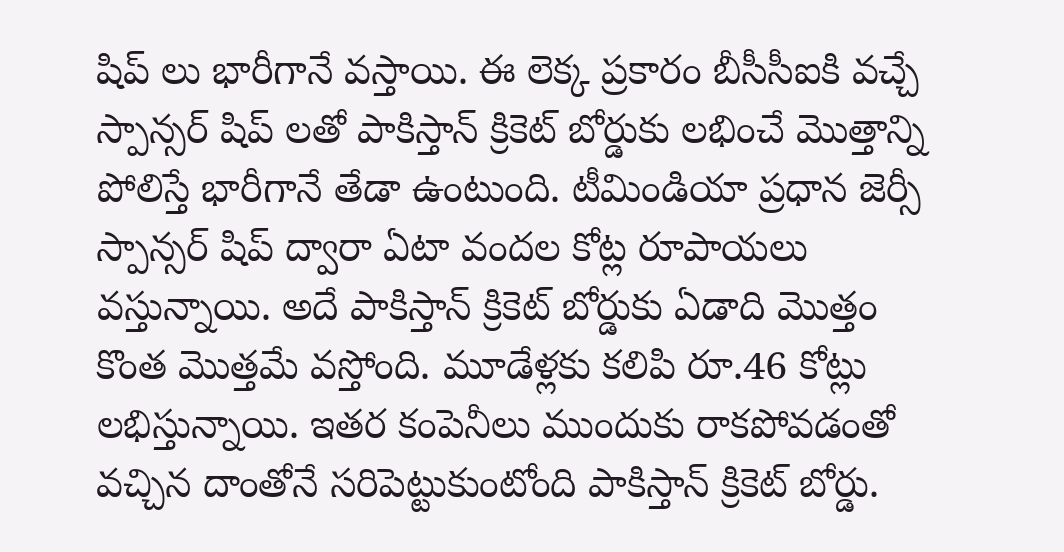షిప్ లు భారీగానే వస్తాయి. ఈ లెక్క ప్రకారం బీసీసీఐకి వచ్చే స్పాన్సర్ షిప్ లతో పాకిస్తాన్ క్రికెట్ బోర్డుకు లభించే మొత్తాన్ని పోలిస్తే భారీగానే తేడా ఉంటుంది. టీమిండియా ప్రధాన జెర్సీ స్పాన్సర్ షిప్ ద్వారా ఏటా వందల కోట్ల రూపాయలు వస్తున్నాయి. అదే పాకిస్తాన్ క్రికెట్ బోర్డుకు ఏడాది మొత్తం కొంత మొత్తమే వస్తోంది. మూడేళ్లకు కలిపి రూ.46 కోట్లు లభిస్తున్నాయి. ఇతర కంపెనీలు ముందుకు రాకపోవడంతో వచ్చిన దాంతోనే సరిపెట్టుకుంటోంది పాకిస్తాన్ క్రికెట్ బోర్డు.